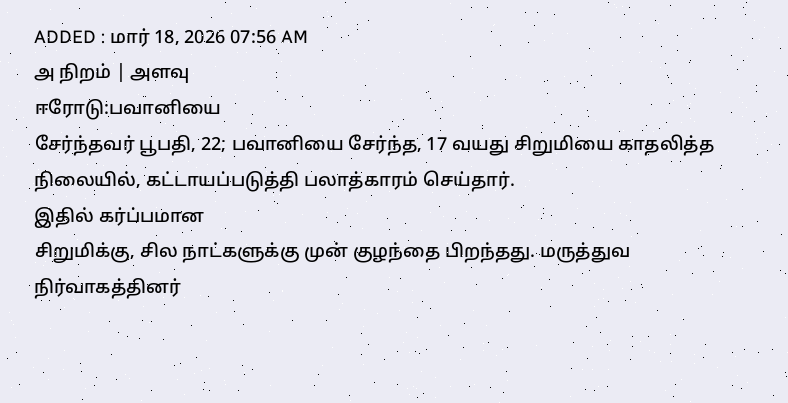ADDED : மார் 18, 2026 07:56 AM
அ நிறம் | அளவு
ஈரோடு:பவானியை
சேர்ந்தவர் பூபதி, 22; பவானியை சேர்ந்த, 17 வயது சிறுமியை காதலித்த
நிலையில், கட்டாயப்படுத்தி பலாத்காரம் செய்தார்.
இதில் கர்ப்பமான
சிறுமிக்கு, சில நாட்களுக்கு முன் குழந்தை பிறந்தது. மருத்துவ
நிர்வாகத்தினர்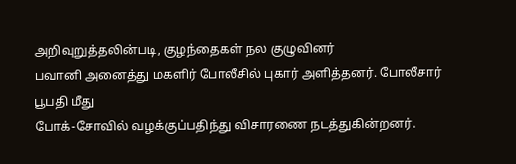அறிவுறுத்தலின்படி, குழந்தைகள் நல குழுவினர்
பவானி அனைத்து மகளிர் போலீசில் புகார் அளித்தனர். போலீசார் பூபதி மீது
போக்-சோவில் வழக்குப்பதிந்து விசாரணை நடத்துகின்றனர்.